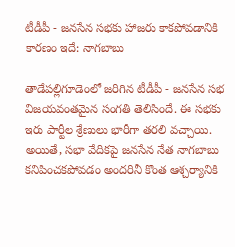టీడీపీ - జనసేన సభకు హాజరు కాకపోవడానికి కారణం ఇదే: నాగబాబు

తాడేపల్లిగూడెంలో జరిగిన టీడీపీ - జనసేన సభ విజయవంతమైన సంగతి తెలిసిందే. ఈ సభకు ఇరు పార్టీల శ్రేణులు భారీగా తరలి వచ్చాయి. అయితే, సభా వేదికపై జనసేన నేత నాగబాబు కనిపించకపోవడం అందరినీ కొంత ఆశ్చర్యానికి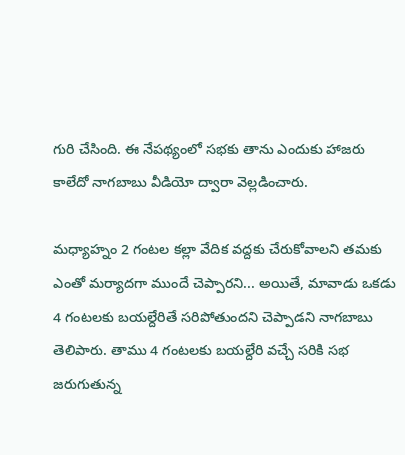గురి చేసింది. ఈ నేపథ్యంలో సభకు తాను ఎందుకు హాజరు కాలేదో నాగబాబు వీడియో ద్వారా వెల్లడించారు.

మధ్యాహ్నం 2 గంటల కల్లా వేదిక వద్దకు చేరుకోవాలని తమకు ఎంతో మర్యాదగా ముందే చెప్పారని... అయితే, మావాడు ఒకడు 4 గంటలకు బయల్దేరితే సరిపోతుందని చెప్పాడని నాగబాబు తెలిపారు. తాము 4 గంటలకు బయల్దేరి వచ్చే సరికి సభ జరుగుతున్న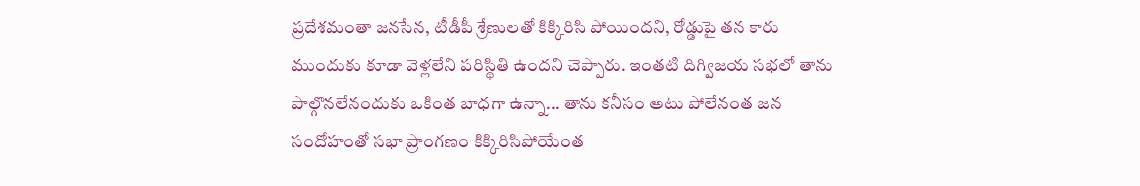ప్రదేశమంతా జనసేన, టీడీపీ శ్రేణులతో కిక్కిరిసి పోయిందని, రోడ్డుపై తన కారు ముందుకు కూడా వెళ్లలేని పరిస్థితి ఉందని చెప్పారు. ఇంతటి దిగ్విజయ సభలో తాను పాల్గొనలేనందుకు ఒకింత బాధగా ఉన్నా... తాను కనీసం అటు పోలేనంత జన సందోహంతో సభా ప్రాంగణం కిక్కిరిసిపోయేంత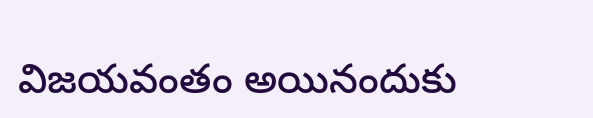విజయవంతం అయినందుకు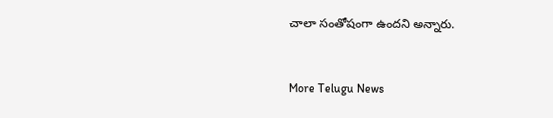చాలా సంతోషంగా ఉందని అన్నారు.


More Telugu News